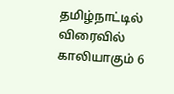தமிழ்நாட்டில் விரைவில் காலியாகும் 6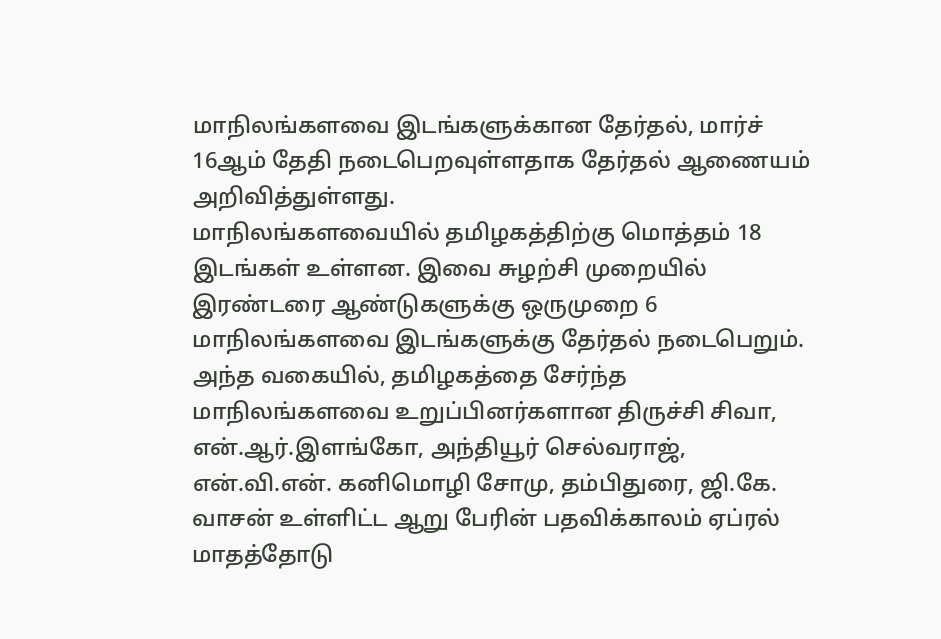மாநிலங்களவை இடங்களுக்கான தேர்தல், மார்ச் 16ஆம் தேதி நடைபெறவுள்ளதாக தேர்தல் ஆணையம் அறிவித்துள்ளது.
மாநிலங்களவையில் தமிழகத்திற்கு மொத்தம் 18 இடங்கள் உள்ளன. இவை சுழற்சி முறையில் இரண்டரை ஆண்டுகளுக்கு ஒருமுறை 6 மாநிலங்களவை இடங்களுக்கு தேர்தல் நடைபெறும். அந்த வகையில், தமிழகத்தை சேர்ந்த மாநிலங்களவை உறுப்பினர்களான திருச்சி சிவா, என்.ஆர்.இளங்கோ, அந்தியூர் செல்வராஜ், என்.வி.என். கனிமொழி சோமு, தம்பிதுரை, ஜி.கே. வாசன் உள்ளிட்ட ஆறு பேரின் பதவிக்காலம் ஏப்ரல் மாதத்தோடு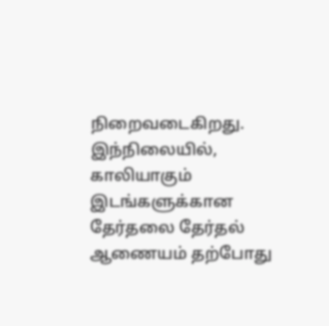நிறைவடைகிறது.
இந்நிலையில், காலியாகும் இடங்களுக்கான தேர்தலை தேர்தல் ஆணையம் தற்போது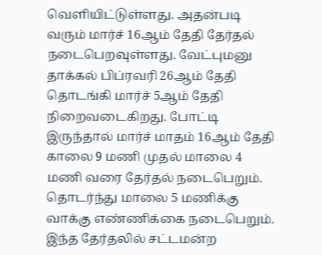வெளியிட்டுள்ளது. அதன்படி வரும் மார்ச் 16ஆம் தேதி தேர்தல் நடைபெறவுள்ளது. வேட்புமனு தாக்கல் பிப்ரவரி 26ஆம் தேதி தொடங்கி மார்ச் 5ஆம் தேதி நிறைவடைகிறது. போட்டி இருந்தால் மார்ச் மாதம் 16ஆம் தேதி காலை 9 மணி முதல் மாலை 4 மணி வரை தேர்தல் நடைபெறும். தொடர்ந்து மாலை 5 மணிக்கு வாக்கு எண்ணிக்கை நடைபெறும்.
இந்த தேர்தலில் சட்டமன்ற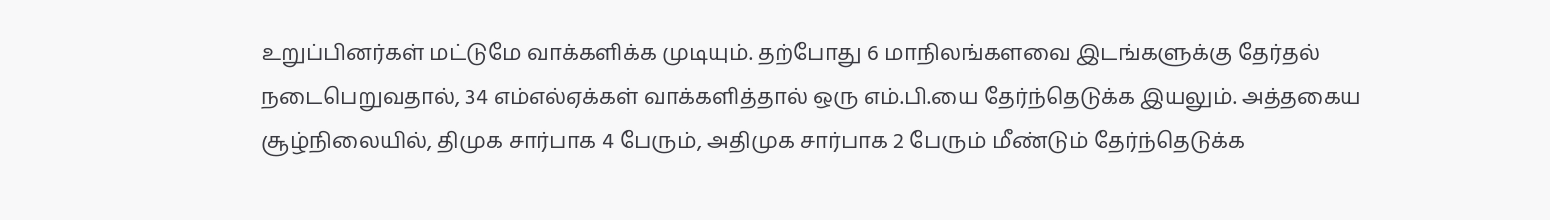உறுப்பினர்கள் மட்டுமே வாக்களிக்க முடியும். தற்போது 6 மாநிலங்களவை இடங்களுக்கு தேர்தல் நடைபெறுவதால், 34 எம்எல்ஏக்கள் வாக்களித்தால் ஒரு எம்.பி.யை தேர்ந்தெடுக்க இயலும். அத்தகைய சூழ்நிலையில், திமுக சார்பாக 4 பேரும், அதிமுக சார்பாக 2 பேரும் மீண்டும் தேர்ந்தெடுக்க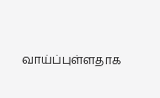வாய்ப்புள்ளதாக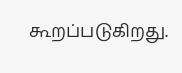கூறப்படுகிறது.